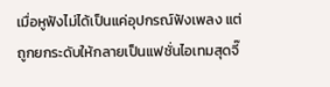เมื่อหูฟังไม่ได้เป็นแค่อุปกรณ์ฟังเพลง แต่ถูกยกระดับให้กลายเป็นแฟชั่นไอเทมสุดจี๊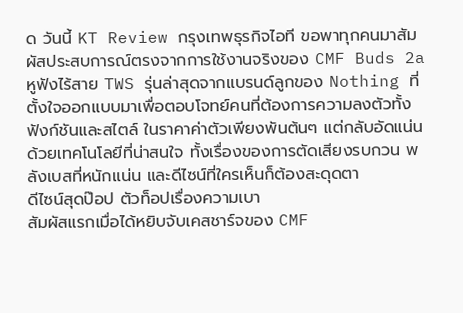ด วันนี้ KT Review กรุงเทพธุรกิจไอที ขอพาทุกคนมาสัมผัสประสบการณ์ตรงจากการใช้งานจริงของ CMF Buds 2a หูฟังไร้สาย TWS รุ่นล่าสุดจากแบรนด์ลูกของ Nothing ที่ตั้งใจออกแบบมาเพื่อตอบโจทย์คนที่ต้องการความลงตัวทั้งฟังก์ชันและสไตล์ ในราคาค่าตัวเพียงพันต้นๆ แต่กลับอัดแน่นด้วยเทคโนโลยีที่น่าสนใจ ทั้งเรื่องของการตัดเสียงรบกวน พลังเบสที่หนักแน่น และดีไซน์ที่ใครเห็นก็ต้องสะดุดตา
ดีไซน์สุดป๊อป ตัวท็อปเรื่องความเบา
สัมผัสแรกเมื่อได้หยิบจับเคสชาร์จของ CMF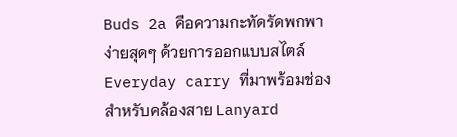Buds 2a คือความกะทัดรัดพกพาง่ายสุดๆ ด้วยการออกแบบสไตล์ Everyday carry ที่มาพร้อมช่องสำหรับคล้องสาย Lanyard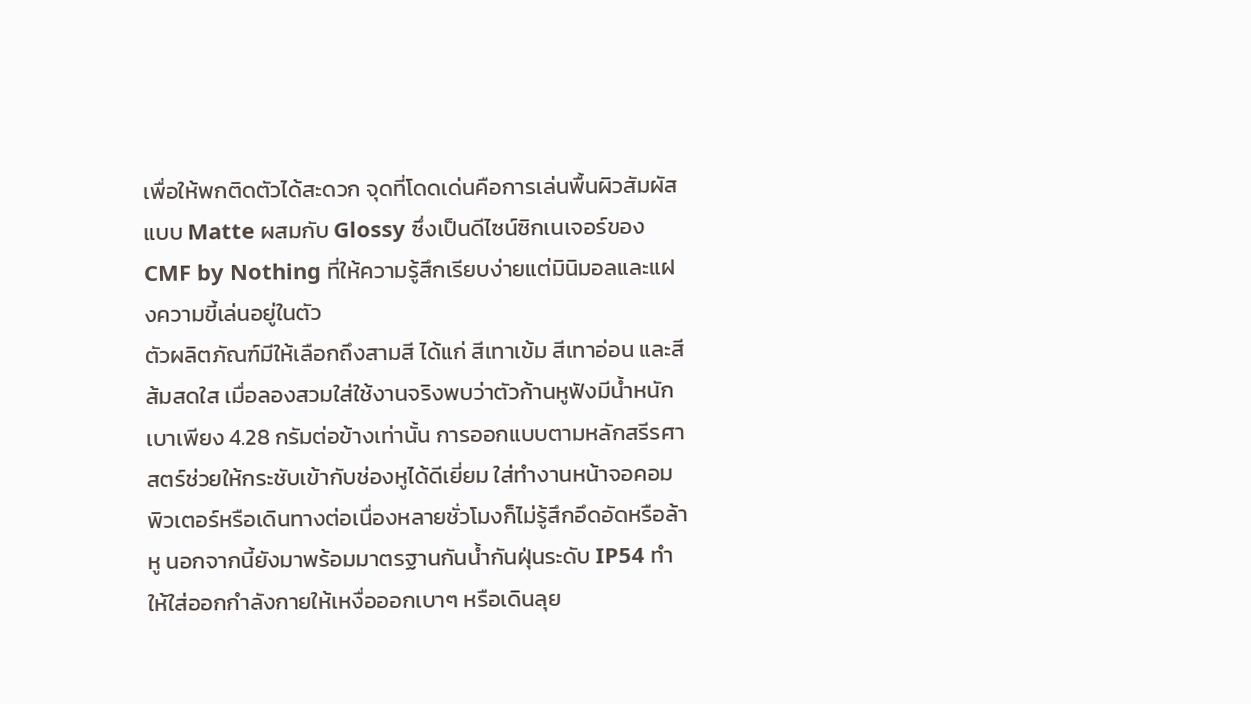เพื่อให้พกติดตัวได้สะดวก จุดที่โดดเด่นคือการเล่นพื้นผิวสัมผัสแบบ Matte ผสมกับ Glossy ซึ่งเป็นดีไซน์ซิกเนเจอร์ของ CMF by Nothing ที่ให้ความรู้สึกเรียบง่ายแต่มินิมอลและแฝงความขี้เล่นอยู่ในตัว
ตัวผลิตภัณฑ์มีให้เลือกถึงสามสี ได้แก่ สีเทาเข้ม สีเทาอ่อน และสีส้มสดใส เมื่อลองสวมใส่ใช้งานจริงพบว่าตัวก้านหูฟังมีน้ำหนักเบาเพียง 4.28 กรัมต่อข้างเท่านั้น การออกแบบตามหลักสรีรศาสตร์ช่วยให้กระชับเข้ากับช่องหูได้ดีเยี่ยม ใส่ทำงานหน้าจอคอมพิวเตอร์หรือเดินทางต่อเนื่องหลายชั่วโมงก็ไม่รู้สึกอึดอัดหรือล้าหู นอกจากนี้ยังมาพร้อมมาตรฐานกันน้ำกันฝุ่นระดับ IP54 ทำให้ใส่ออกกำลังกายให้เหงื่อออกเบาๆ หรือเดินลุย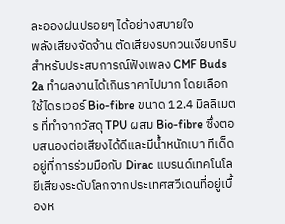ละอองฝนปรอยๆ ได้อย่างสบายใจ
พลังเสียงจัดจ้าน ตัดเสียงรบกวนเงียบกริบ
สำหรับประสบการณ์ฟังเพลง CMF Buds 2a ทำผลงานได้เกินราคาไปมาก โดยเลือกใช้ไดรเวอร์ Bio-fibre ขนาด 12.4 มิลลิเมตร ที่ทำจากวัสดุ TPU ผสม Bio-fibre ซึ่งตอบสนองต่อเสียงได้ดีและมีน้ำหนักเบา ทีเด็ดอยู่ที่การร่วมมือกับ Dirac แบรนด์เทคโนโลยีเสียงระดับโลกจากประเทศสวีเดนที่อยู่เบื้องห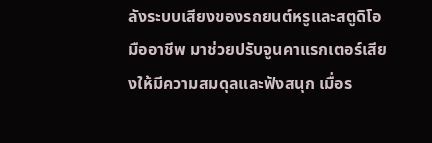ลังระบบเสียงของรถยนต์หรูและสตูดิโอมืออาชีพ มาช่วยปรับจูนคาแรกเตอร์เสียงให้มีความสมดุลและฟังสนุก เมื่อร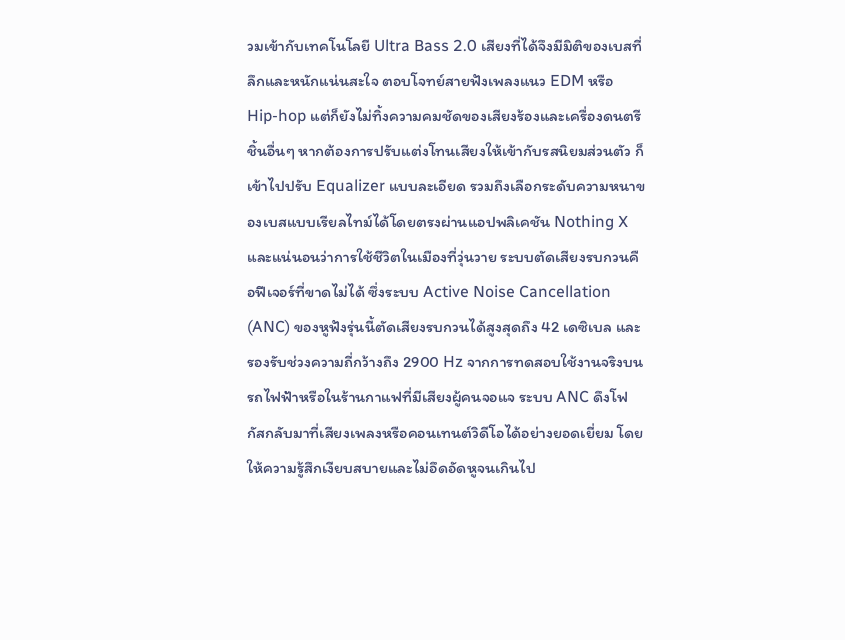วมเข้ากับเทคโนโลยี Ultra Bass 2.0 เสียงที่ได้จึงมีมิติของเบสที่ลึกและหนักแน่นสะใจ ตอบโจทย์สายฟังเพลงแนว EDM หรือ Hip-hop แต่ก็ยังไม่ทิ้งความคมชัดของเสียงร้องและเครื่องดนตรีชิ้นอื่นๆ หากต้องการปรับแต่งโทนเสียงให้เข้ากับรสนิยมส่วนตัว ก็เข้าไปปรับ Equalizer แบบละเอียด รวมถึงเลือกระดับความหนาของเบสแบบเรียลไทม์ได้โดยตรงผ่านแอปพลิเคชัน Nothing X
และแน่นอนว่าการใช้ชีวิตในเมืองที่วุ่นวาย ระบบตัดเสียงรบกวนคือฟีเจอร์ที่ขาดไม่ได้ ซึ่งระบบ Active Noise Cancellation (ANC) ของหูฟังรุ่นนี้ตัดเสียงรบกวนได้สูงสุดถึง 42 เดซิเบล และรองรับช่วงความถี่กว้างถึง 2900 Hz จากการทดสอบใช้งานจริงบนรถไฟฟ้าหรือในร้านกาแฟที่มีเสียงผู้คนจอแจ ระบบ ANC ดึงโฟกัสกลับมาที่เสียงเพลงหรือคอนเทนต์วิดีโอได้อย่างยอดเยี่ยม โดยให้ความรู้สึกเงียบสบายและไม่อึดอัดหูจนเกินไป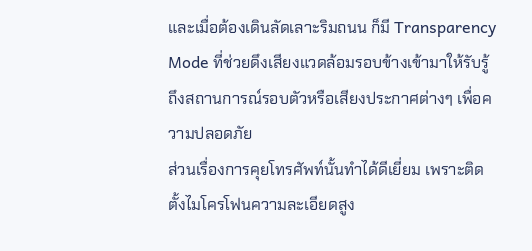และเมื่อต้องเดินลัดเลาะริมถนน ก็มี Transparency Mode ที่ช่วยดึงเสียงแวดล้อมรอบข้างเข้ามาให้รับรู้ถึงสถานการณ์รอบตัวหรือเสียงประกาศต่างๆ เพื่อความปลอดภัย
ส่วนเรื่องการคุยโทรศัพท์นั้นทำได้ดีเยี่ยม เพราะติดตั้งไมโครโฟนความละเอียดสูง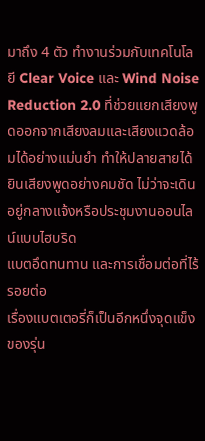มาถึง 4 ตัว ทำงานร่วมกับเทคโนโลยี Clear Voice และ Wind Noise Reduction 2.0 ที่ช่วยแยกเสียงพูดออกจากเสียงลมและเสียงแวดล้อมได้อย่างแม่นยำ ทำให้ปลายสายได้ยินเสียงพูดอย่างคมชัด ไม่ว่าจะเดินอยู่กลางแจ้งหรือประชุมงานออนไลน์แบบไฮบริด
แบตอึดทนทาน และการเชื่อมต่อที่ไร้รอยต่อ
เรื่องแบตเตอรี่ก็เป็นอีกหนึ่งจุดแข็งของรุ่น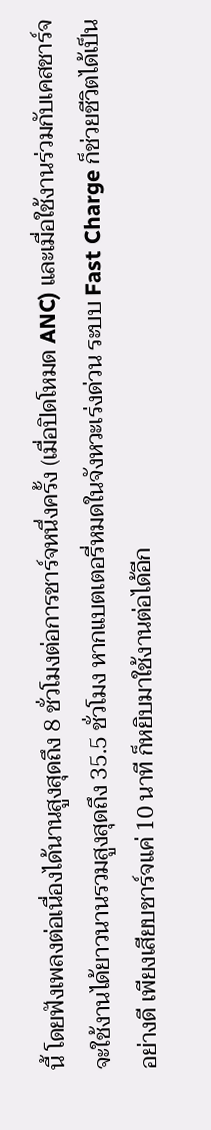นี้ โดยฟังเพลงต่อเนื่องได้นานสูงสุดถึง 8 ชั่วโมงต่อการชาร์จหนึ่งครั้ง (เมื่อปิดโหมด ANC) และเมื่อใช้งานร่วมกับเคสชาร์จจะใช้งานได้ยาวนานรวมสูงสุดถึง 35.5 ชั่วโมง หากแบตเตอรี่หมดในจังหวะเร่งด่วน ระบบ Fast Charge ก็ช่วยชีวิตได้เป็นอย่างดี เพียงเสียบชาร์จแค่ 10 นาที ก็หยิบมาใช้งานต่อได้อีก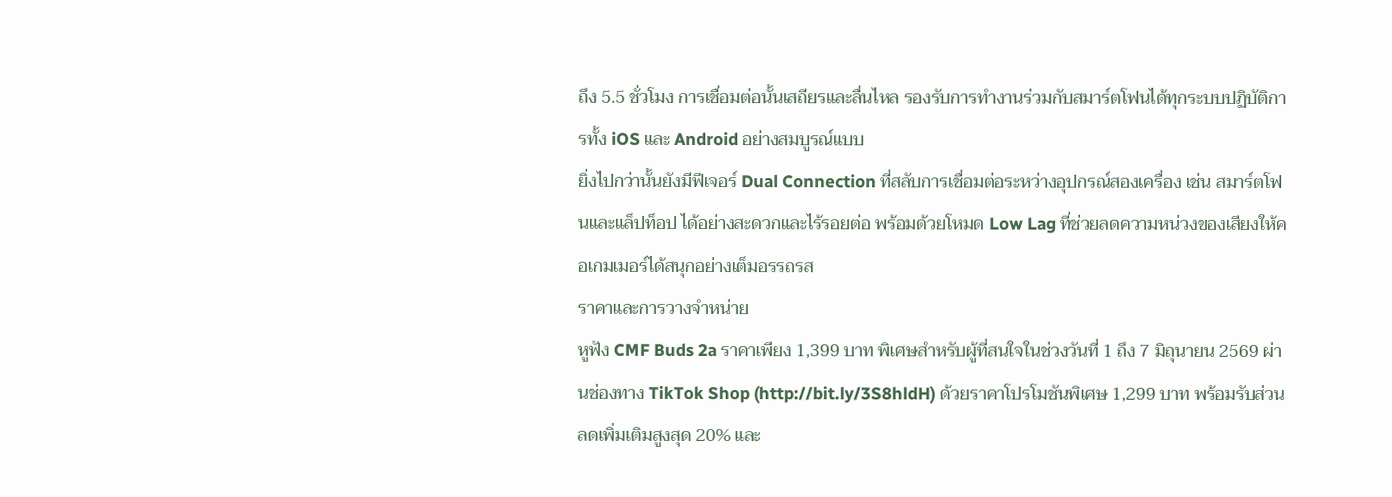ถึง 5.5 ชั่วโมง การเชื่อมต่อนั้นเสถียรและลื่นไหล รองรับการทำงานร่วมกับสมาร์ตโฟนได้ทุกระบบปฏิบัติการทั้ง iOS และ Android อย่างสมบูรณ์แบบ
ยิ่งไปกว่านั้นยังมีฟีเจอร์ Dual Connection ที่สลับการเชื่อมต่อระหว่างอุปกรณ์สองเครื่อง เช่น สมาร์ตโฟนและแล็ปท็อป ได้อย่างสะดวกและไร้รอยต่อ พร้อมด้วยโหมด Low Lag ที่ช่วยลดความหน่วงของเสียงให้คอเกมเมอร์ได้สนุกอย่างเต็มอรรถรส
ราคาและการวางจำหน่าย
หูฟัง CMF Buds 2a ราคาเพียง 1,399 บาท พิเศษสำหรับผู้ที่สนใจในช่วงวันที่ 1 ถึง 7 มิถุนายน 2569 ผ่านช่องทาง TikTok Shop (http://bit.ly/3S8hldH) ด้วยราคาโปรโมชันพิเศษ 1,299 บาท พร้อมรับส่วนลดเพิ่มเติมสูงสุด 20% และ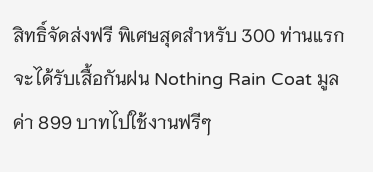สิทธิ์จัดส่งฟรี พิเศษสุดสำหรับ 300 ท่านแรกจะได้รับเสื้อกันฝน Nothing Rain Coat มูลค่า 899 บาทไปใช้งานฟรีๆ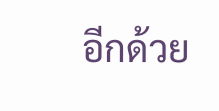อีกด้วย